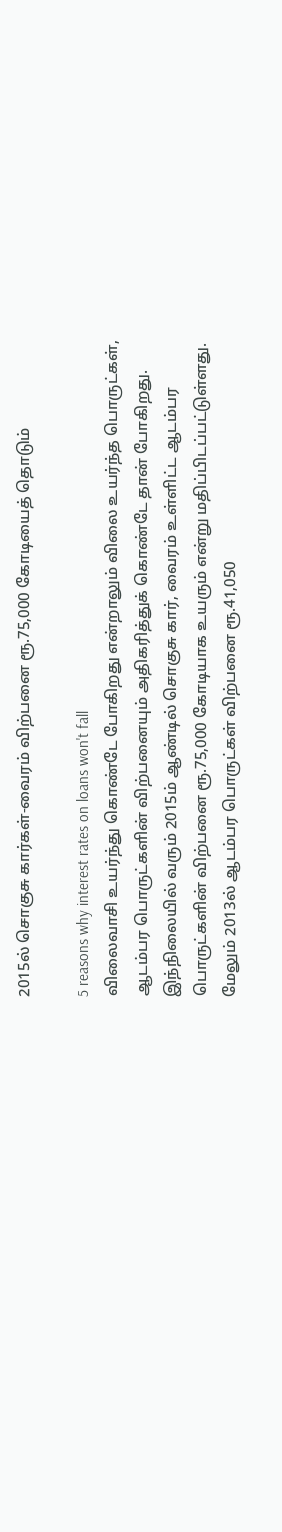2015ல் சொகுசு கார்கள்-வைரம் விற்பனை ரூ.75,000 கோடியைத் தொடும்

5 reasons why interest rates on loans won't fall
விலைவாசி உயர்ந்து கொண்டே போகிறது என்றாலும் விலை உயர்ந்த பொருட்கள், ஆடம்பர பொருட்களின் விற்பனையும் அதிகரித்துக் கொண்டே தான் போகிறது. இந்நிலையில் வரும் 2015ம் ஆண்டில் சொகுசு கார், வைரம் உள்ளிட்ட ஆடம்பர பொருட்களின் விற்பனை ரூ.75,000 கோடியாக உயரும் என்று மதிப்பிடப்பட்டுள்ளது.
மேலும் 2013ல் ஆடம்பர பொருட்கள் விற்பனை ரூ.41,050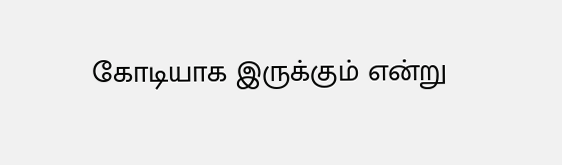கோடியாக இருக்கும் என்று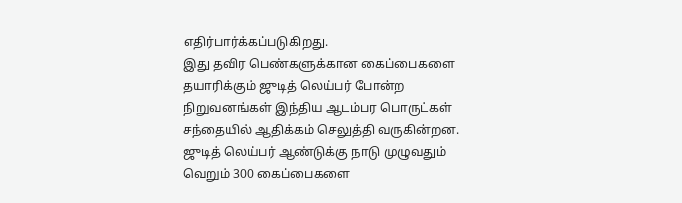எதிர்பார்க்கப்படுகிறது.
இது தவிர பெண்களுக்கான கைப்பைகளை தயாரிக்கும் ஜுடித் லெய்பர் போன்ற நிறுவனங்கள் இந்திய ஆடம்பர பொருட்கள் சந்தையில் ஆதிக்கம் செலுத்தி வருகின்றன. ஜுடித் லெய்பர் ஆண்டுக்கு நாடு முழுவதும் வெறும் 300 கைப்பைகளை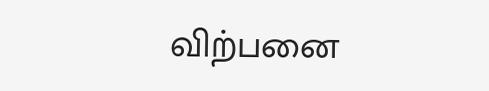விற்பனை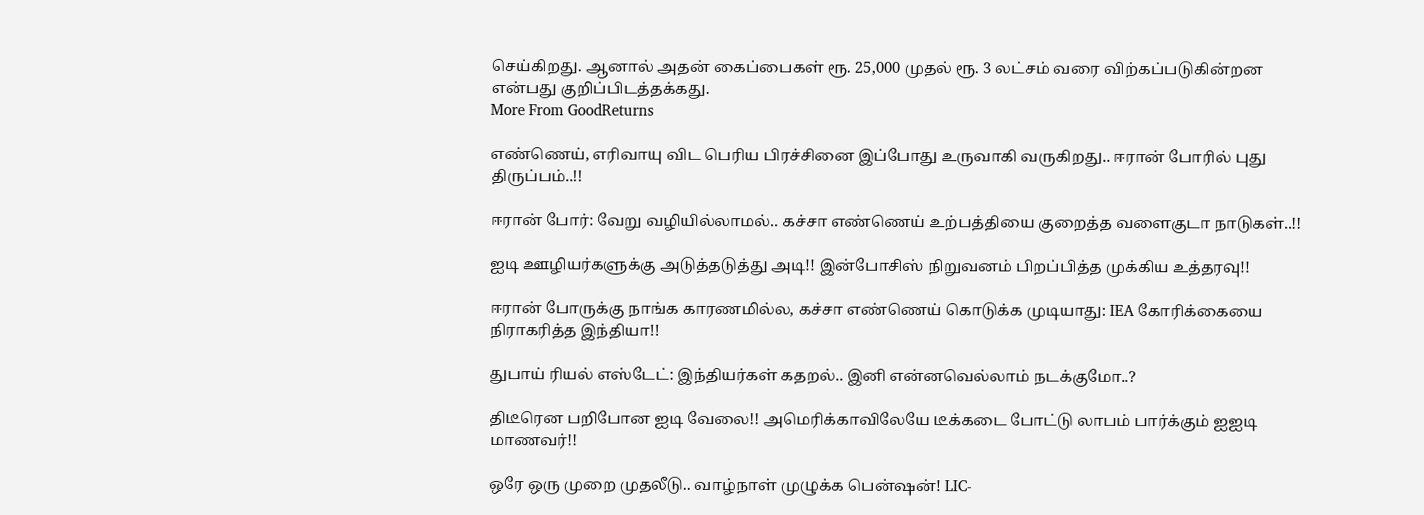செய்கிறது. ஆனால் அதன் கைப்பைகள் ரூ. 25,000 முதல் ரூ. 3 லட்சம் வரை விற்கப்படுகின்றன என்பது குறிப்பிடத்தக்கது.
More From GoodReturns

எண்ணெய், எரிவாயு விட பெரிய பிரச்சினை இப்போது உருவாகி வருகிறது.. ஈரான் போரில் புது திருப்பம்..!!

ஈரான் போர்: வேறு வழியில்லாமல்.. கச்சா எண்ணெய் உற்பத்தியை குறைத்த வளைகுடா நாடுகள்..!!

ஐடி ஊழியர்களுக்கு அடுத்தடுத்து அடி!! இன்போசிஸ் நிறுவனம் பிறப்பித்த முக்கிய உத்தரவு!!

ஈரான் போருக்கு நாங்க காரணமில்ல, கச்சா எண்ணெய் கொடுக்க முடியாது: IEA கோரிக்கையை நிராகரித்த இந்தியா!!

துபாய் ரியல் எஸ்டேட்: இந்தியர்கள் கதறல்.. இனி என்னவெல்லாம் நடக்குமோ..?

திடீரென பறிபோன ஐடி வேலை!! அமெரிக்காவிலேயே டீக்கடை போட்டு லாபம் பார்க்கும் ஐஐடி மாணவர்!!

ஒரே ஒரு முறை முதலீடு.. வாழ்நாள் முழுக்க பென்ஷன்! LIC-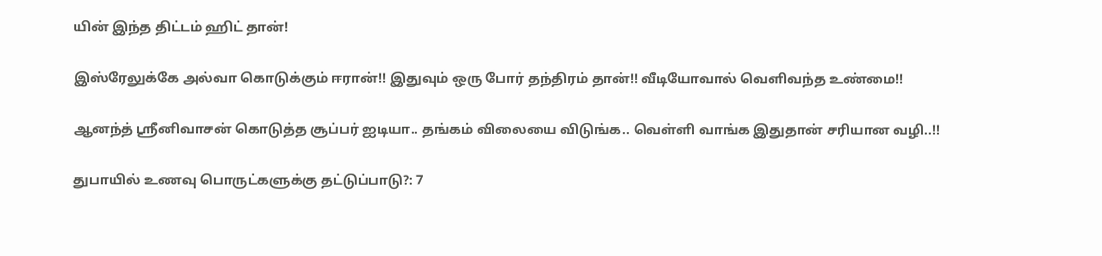யின் இந்த திட்டம் ஹிட் தான்!

இஸ்ரேலுக்கே அல்வா கொடுக்கும் ஈரான்!! இதுவும் ஒரு போர் தந்திரம் தான்!! வீடியோவால் வெளிவந்த உண்மை!!

ஆனந்த் ஸ்ரீனிவாசன் கொடுத்த சூப்பர் ஐடியா.. தங்கம் விலையை விடுங்க.. வெள்ளி வாங்க இதுதான் சரியான வழி..!!

துபாயில் உணவு பொருட்களுக்கு தட்டுப்பாடு?: 7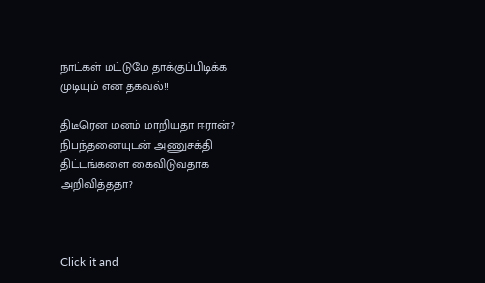நாட்கள் மட்டுமே தாக்குப்பிடிக்க முடியும் என தகவல்!!

திடீரென மனம் மாறியதா ஈரான்? நிபந்தனையுடன் அணுசக்தி திட்டங்களை கைவிடுவதாக அறிவித்ததா?



Click it and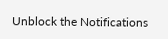Unblock the Notifications